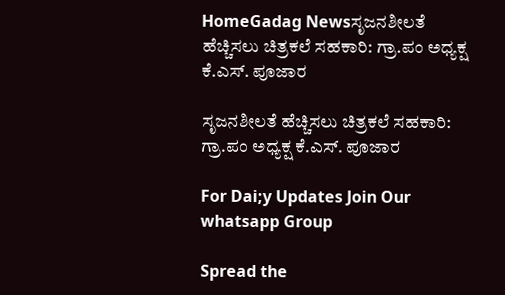HomeGadag Newsಸೃಜನಶೀಲತೆ ಹೆಚ್ಚಿಸಲು ಚಿತ್ರಕಲೆ ಸಹಕಾರಿ: ಗ್ರಾ.ಪಂ ಅಧ್ಯಕ್ಷ ಕೆ.ಎಸ್. ಪೂಜಾರ

ಸೃಜನಶೀಲತೆ ಹೆಚ್ಚಿಸಲು ಚಿತ್ರಕಲೆ ಸಹಕಾರಿ: ಗ್ರಾ.ಪಂ ಅಧ್ಯಕ್ಷ ಕೆ.ಎಸ್. ಪೂಜಾರ

For Dai;y Updates Join Our whatsapp Group

Spread the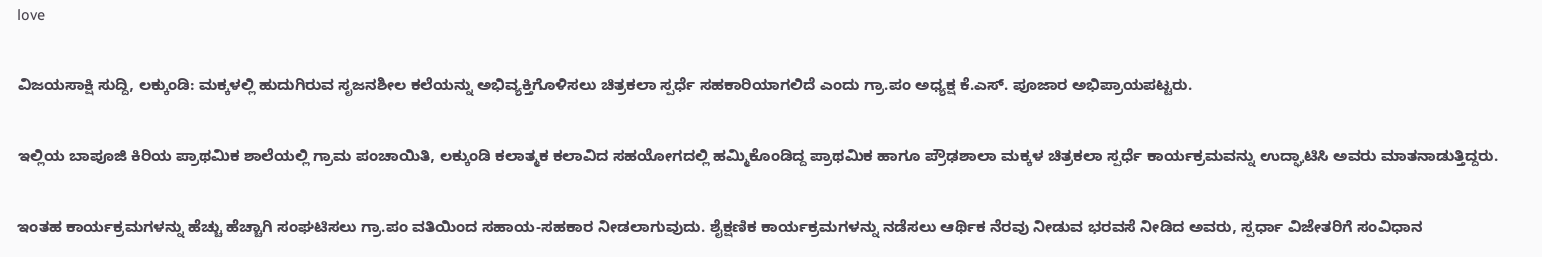love

ವಿಜಯಸಾಕ್ಷಿ ಸುದ್ದಿ, ಲಕ್ಕುಂಡಿ: ಮಕ್ಕಳಲ್ಲಿ ಹುದುಗಿರುವ ಸೃಜನಶೀಲ ಕಲೆಯನ್ನು ಅಭಿವ್ಯಕ್ತಿಗೊಳಿಸಲು ಚಿತ್ರಕಲಾ ಸ್ಪರ್ಧೆ ಸಹಕಾರಿಯಾಗಲಿದೆ ಎಂದು ಗ್ರಾ.ಪಂ ಅಧ್ಯಕ್ಷ ಕೆ.ಎಸ್. ಪೂಜಾರ ಅಭಿಪ್ರಾಯಪಟ್ಟರು.

ಇಲ್ಲಿಯ ಬಾಪೂಜಿ ಕಿರಿಯ ಪ್ರಾಥಮಿಕ ಶಾಲೆಯಲ್ಲಿ ಗ್ರಾಮ ಪಂಚಾಯಿತಿ, ಲಕ್ಕುಂಡಿ ಕಲಾತ್ಮಕ ಕಲಾವಿದ ಸಹಯೋಗದಲ್ಲಿ ಹಮ್ಮಿಕೊಂಡಿದ್ದ ಪ್ರಾಥಮಿಕ ಹಾಗೂ ಪ್ರೌಢಶಾಲಾ ಮಕ್ಕಳ ಚಿತ್ರಕಲಾ ಸ್ಪರ್ಧೆ ಕಾರ್ಯಕ್ರಮವನ್ನು ಉದ್ಘಾಟಿಸಿ ಅವರು ಮಾತನಾಡುತ್ತಿದ್ದರು.

ಇಂತಹ ಕಾರ್ಯಕ್ರಮಗಳನ್ನು ಹೆಚ್ಚು ಹೆಚ್ಚಾಗಿ ಸಂಘಟಿಸಲು ಗ್ರಾ.ಪಂ ವತಿಯಿಂದ ಸಹಾಯ-ಸಹಕಾರ ನೀಡಲಾಗುವುದು. ಶೈಕ್ಷಣಿಕ ಕಾರ್ಯಕ್ರಮಗಳನ್ನು ನಡೆಸಲು ಆರ್ಥಿಕ ನೆರವು ನೀಡುವ ಭರವಸೆ ನೀಡಿದ ಅವರು, ಸ್ಪರ್ಧಾ ವಿಜೇತರಿಗೆ ಸಂವಿಧಾನ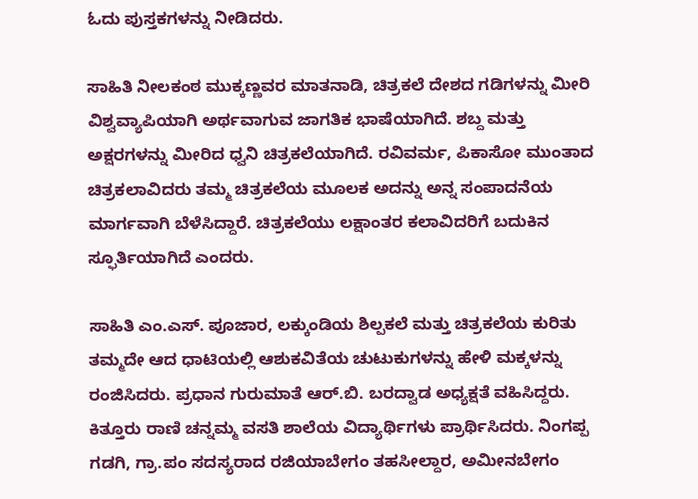ಓದು ಪುಸ್ತಕಗಳನ್ನು ನೀಡಿದರು.

ಸಾಹಿತಿ ನೀಲಕಂಠ ಮುಕ್ಕಣ್ಣವರ ಮಾತನಾಡಿ, ಚಿತ್ರಕಲೆ ದೇಶದ ಗಡಿಗಳನ್ನು ಮೀರಿ ವಿಶ್ವವ್ಯಾಪಿಯಾಗಿ ಅರ್ಥವಾಗುವ ಜಾಗತಿಕ ಭಾಷೆಯಾಗಿದೆ. ಶಬ್ದ ಮತ್ತು ಅಕ್ಷರಗಳನ್ನು ಮೀರಿದ ಧ್ವನಿ ಚಿತ್ರಕಲೆಯಾಗಿದೆ. ರವಿವರ್ಮ, ಪಿಕಾಸೋ ಮುಂತಾದ ಚಿತ್ರಕಲಾವಿದರು ತಮ್ಮ ಚಿತ್ರಕಲೆಯ ಮೂಲಕ ಅದನ್ನು ಅನ್ನ ಸಂಪಾದನೆಯ ಮಾರ್ಗವಾಗಿ ಬೆಳೆಸಿದ್ದಾರೆ. ಚಿತ್ರಕಲೆಯು ಲಕ್ಷಾಂತರ ಕಲಾವಿದರಿಗೆ ಬದುಕಿನ ಸ್ಫೂರ್ತಿಯಾಗಿದೆ ಎಂದರು.

ಸಾಹಿತಿ ಎಂ.ಎಸ್. ಪೂಜಾರ, ಲಕ್ಕುಂಡಿಯ ಶಿಲ್ಪಕಲೆ ಮತ್ತು ಚಿತ್ರಕಲೆಯ ಕುರಿತು ತಮ್ಮದೇ ಆದ ಧಾಟಿಯಲ್ಲಿ ಆಶುಕವಿತೆಯ ಚುಟುಕುಗಳನ್ನು ಹೇಳಿ ಮಕ್ಕಳನ್ನು ರಂಜಿಸಿದರು. ಪ್ರಧಾನ ಗುರುಮಾತೆ ಆರ್.ಬಿ. ಬರದ್ವಾಡ ಅಧ್ಯಕ್ಷತೆ ವಹಿಸಿದ್ದರು. ಕಿತ್ತೂರು ರಾಣಿ ಚನ್ನಮ್ಮ ವಸತಿ ಶಾಲೆಯ ವಿದ್ಯಾರ್ಥಿಗಳು ಪ್ರಾರ್ಥಿಸಿದರು. ನಿಂಗಪ್ಪ ಗಡಗಿ, ಗ್ರಾ.ಪಂ ಸದಸ್ಯರಾದ ರಜಿಯಾಬೇಗಂ ತಹಸೀಲ್ದಾರ, ಅಮೀನಬೇಗಂ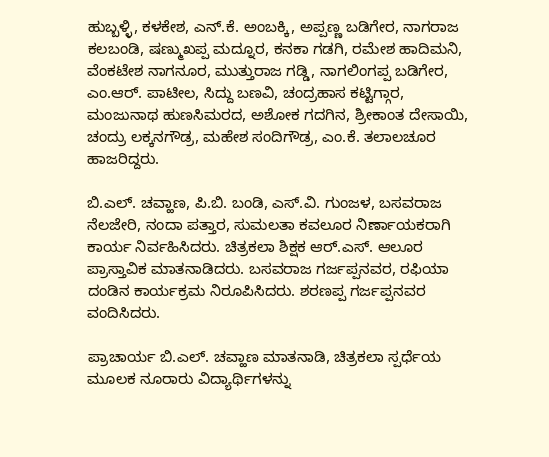ಹುಬ್ಬಳ್ಳಿ, ಕಳಕೇಶ, ಎನ್.ಕೆ. ಅಂಬಕ್ಕಿ, ಅಪ್ಪಣ್ಣ ಬಡಿಗೇರ, ನಾಗರಾಜ ಕಲಬಂಡಿ, ಷಣ್ಮುಖಪ್ಪ ಮದ್ನೂರ, ಕನಕಾ ಗಡಗಿ, ರಮೇಶ ಹಾದಿಮನಿ, ವೆಂಕಟೇಶ ನಾಗನೂರ, ಮುತ್ತುರಾಜ ಗಡ್ಡಿ, ನಾಗಲಿಂಗಪ್ಪ ಬಡಿಗೇರ, ಎಂ.ಆರ್. ಪಾಟೀಲ, ಸಿದ್ದು ಬಣವಿ, ಚಂದ್ರಹಾಸ ಕಟ್ಟಿಗ್ಗಾರ, ಮಂಜುನಾಥ ಹುಣಸಿಮರದ, ಅಶೋಕ ಗದಗಿನ, ಶ್ರೀಕಾಂತ ದೇಸಾಯಿ, ಚಂದ್ರು ಲಕ್ಕನಗೌಡ್ರ, ಮಹೇಶ ಸಂದಿಗೌಡ್ರ, ಎಂ.ಕೆ. ತಲಾಲಚೂರ ಹಾಜರಿದ್ದರು.

ಬಿ.ಎಲ್. ಚವ್ಹಾಣ, ಪಿ.ಬಿ. ಬಂಡಿ, ಎಸ್.ವಿ. ಗುಂಜಳ, ಬಸವರಾಜ ನೆಲಜೇರಿ, ನಂದಾ ಪತ್ತಾರ, ಸುಮಲತಾ ಕವಲೂರ ನಿರ್ಣಾಯಕರಾಗಿ ಕಾರ್ಯ ನಿರ್ವಹಿಸಿದರು. ಚಿತ್ರಕಲಾ ಶಿಕ್ಷಕ ಆರ್.ಎಸ್. ಆಲೂರ ಪ್ರಾಸ್ತಾವಿಕ ಮಾತನಾಡಿದರು. ಬಸವರಾಜ ಗರ್ಜಪ್ಪನವರ, ರಫಿಯಾ ದಂಡಿನ ಕಾರ್ಯಕ್ರಮ ನಿರೂಪಿಸಿದರು. ಶರಣಪ್ಪ ಗರ್ಜಪ್ಪನವರ ವಂದಿಸಿದರು.

ಪ್ರಾಚಾರ್ಯ ಬಿ.ಎಲ್. ಚವ್ಹಾಣ ಮಾತನಾಡಿ, ಚಿತ್ರಕಲಾ ಸ್ಪರ್ಧೆಯ ಮೂಲಕ ನೂರಾರು ವಿದ್ಯಾರ್ಥಿಗಳನ್ನು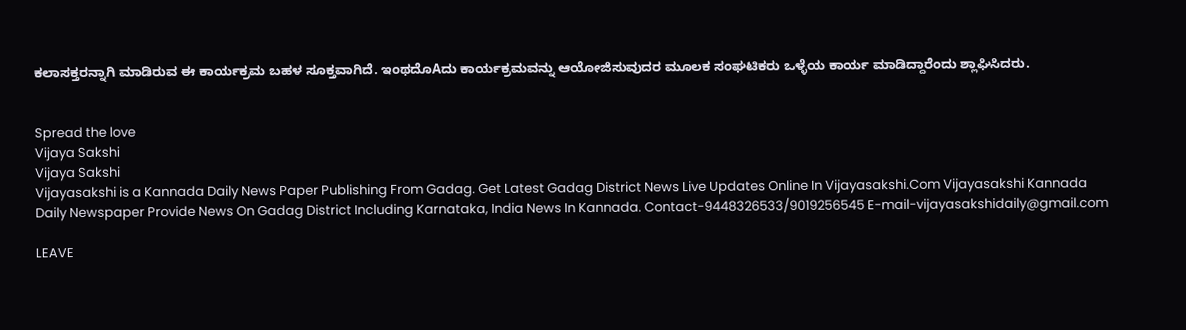ಕಲಾಸಕ್ತರನ್ನಾಗಿ ಮಾಡಿರುವ ಈ ಕಾರ್ಯಕ್ರಮ ಬಹಳ ಸೂಕ್ತವಾಗಿದೆ. ಇಂಥದೊAದು ಕಾರ್ಯಕ್ರಮವನ್ನು ಆಯೋಜಿಸುವುದರ ಮೂಲಕ ಸಂಘಟಿಕರು ಒಳ್ಳೆಯ ಕಾರ್ಯ ಮಾಡಿದ್ದಾರೆಂದು ಶ್ಲಾಘಿಸಿದರು.


Spread the love
Vijaya Sakshi
Vijaya Sakshi
Vijayasakshi is a Kannada Daily News Paper Publishing From Gadag. Get Latest Gadag District News Live Updates Online In Vijayasakshi.Com Vijayasakshi Kannada Daily Newspaper Provide News On Gadag District Including Karnataka, India News In Kannada. Contact-9448326533/9019256545 E-mail-vijayasakshidaily@gmail.com

LEAVE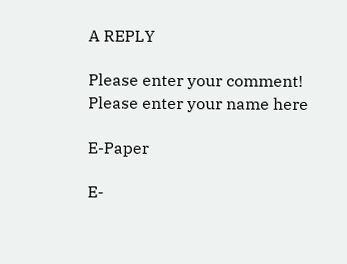A REPLY

Please enter your comment!
Please enter your name here

E-Paper

E-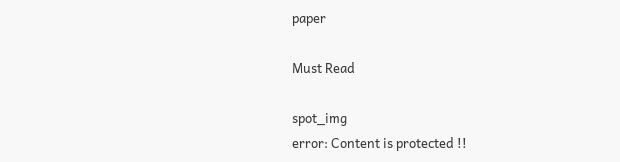paper

Must Read

spot_img
error: Content is protected !!